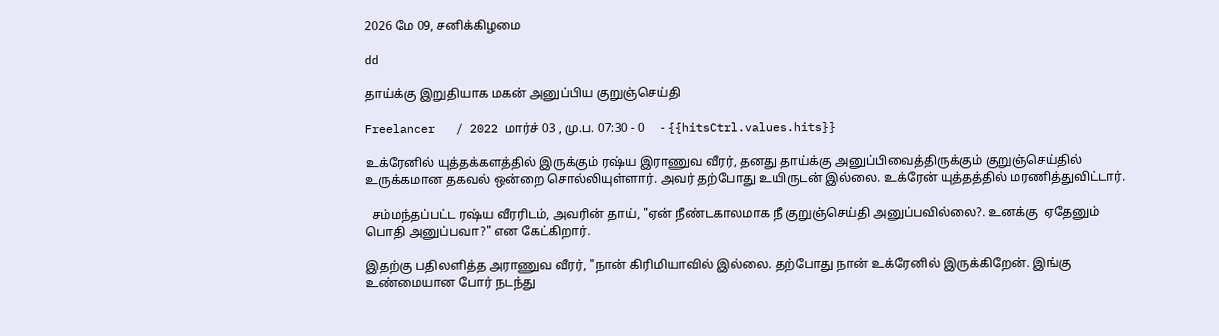2026 மே 09, சனிக்கிழமை

dd

தாய்க்கு இறுதியாக மகன் அனுப்பிய குறுஞ்செய்தி

Freelancer   / 2022 மார்ச் 03 , மு.ப. 07:30 - 0     - {{hitsCtrl.values.hits}}

உக்ரேனில் யுத்தக்களத்தில் இருக்கும் ரஷ்ய இராணுவ வீரர், தனது தாய்க்கு அனுப்பிவைத்திருக்கும் குறுஞ்செய்தில் உருக்கமான தகவல் ஒன்றை சொல்லியுள்ளார். அவர் தற்போது உயிருடன் இல்லை. உக்ரேன் யுத்தத்தில் மரணித்துவிட்டார்.

  சம்மந்தப்பட்ட ரஷ்ய வீரரிடம், அவரின் தாய், "ஏன் நீண்டகாலமாக நீ குறுஞ்செய்தி அனுப்பவில்லை?. உனக்கு  ஏதேனும் பொதி அனுப்பவா?" என கேட்கிறார்.

இதற்கு பதிலளித்த அராணுவ வீரர், "நான் கிரிமியாவில் இல்லை. தற்போது நான் உக்ரேனில் இருக்கிறேன். இங்கு உண்மையான போர் நடந்து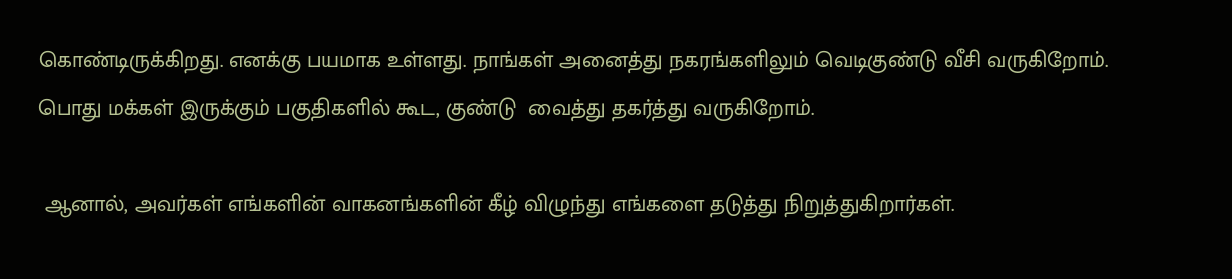கொண்டிருக்கிறது. எனக்கு பயமாக உள்ளது. நாங்கள் அனைத்து நகரங்களிலும் வெடிகுண்டு வீசி வருகிறோம். பொது மக்கள் இருக்கும் பகுதிகளில் கூட, குண்டு  வைத்து தகர்த்து வருகிறோம்.

 ஆனால், அவர்கள் எங்களின் வாகனங்களின் கீழ் விழுந்து எங்களை தடுத்து நிறுத்துகிறார்கள்.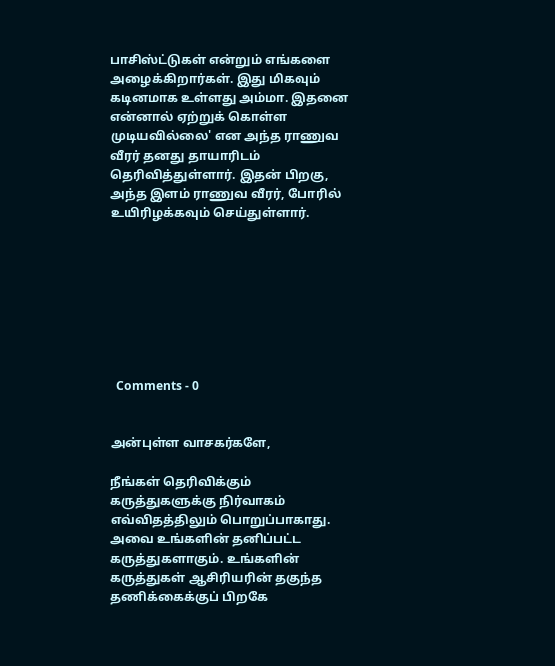பாசிஸ்ட்டுகள் என்றும் எங்களை அழைக்கிறார்கள். இது மிகவும் கடினமாக உள்ளது அம்மா. இதனை என்னால் ஏற்றுக் கொள்ள முடியவில்லை' என அந்த ராணுவ வீரர் தனது தாயாரிடம் தெரிவித்துள்ளார். இதன் பிறகு, அந்த இளம் ராணுவ வீரர், போரில் உயிரிழக்கவும் செய்துள்ளார்.








  Comments - 0


அன்புள்ள வாசகர்களே,

நீங்கள் தெரிவிக்கும் கருத்துகளுக்கு நிர்வாகம் எவ்விதத்திலும் பொறுப்பாகாது. அவை உங்களின் தனிப்பட்ட கருத்துகளாகும். உங்களின் கருத்துகள் ஆசிரியரின் தகுந்த தணிக்கைக்குப் பிறகே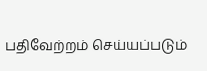பதிவேற்றம் செய்யப்படும்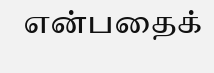என்பதைக்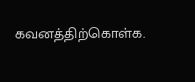கவனத்திற்கொள்க.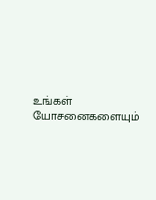உங்கள் யோசனைகளையும்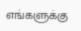எங்களுக்கு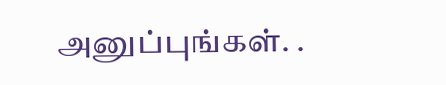அனுப்புங்கள். .